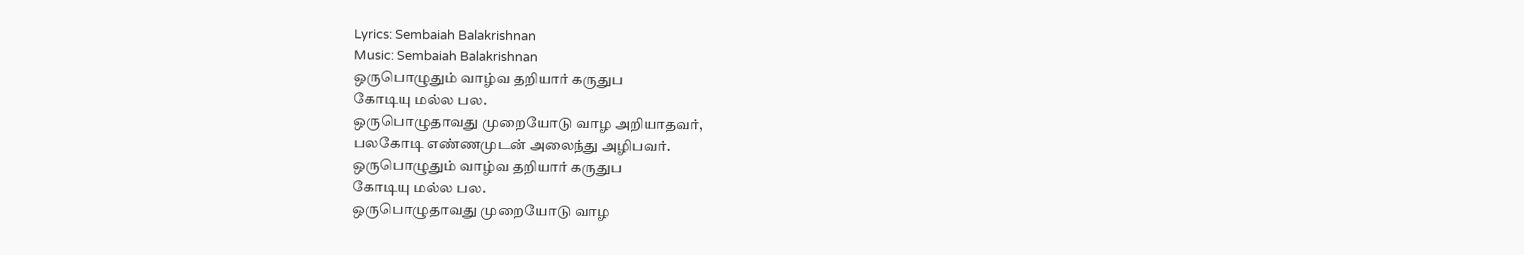Lyrics: Sembaiah Balakrishnan
Music: Sembaiah Balakrishnan
ஒருபொழுதும் வாழ்வ தறியார் கருதுப
கோடியு மல்ல பல.
ஒருபொழுதாவது முறையோடு வாழ அறியாதவர்,
பலகோடி எண்ணமுடன் அலைந்து அழிபவர்.
ஒருபொழுதும் வாழ்வ தறியார் கருதுப
கோடியு மல்ல பல.
ஒருபொழுதாவது முறையோடு வாழ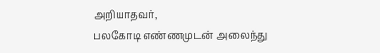அறியாதவர்,
பலகோடி எண்ணமுடன் அலைந்து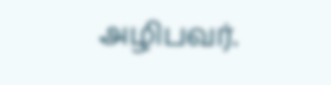அழிபவர்.